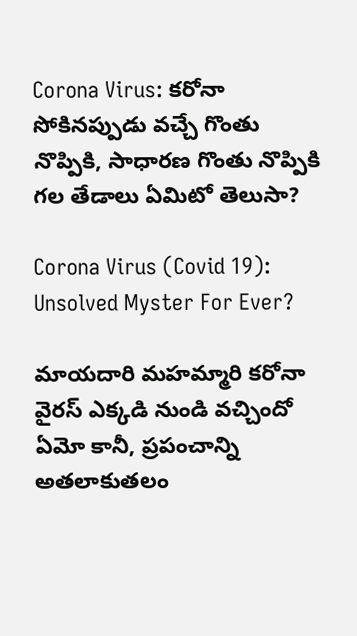Corona Virus: కరోనా సోకినప్పుడు వచ్చే గొంతు నొప్పికి, సాధారణ గొంతు నొప్పికి గల తేడాలు ఏమిటో తెలుసా?

Corona Virus (Covid 19): Unsolved Myster For Ever?

మాయదారి మహమ్మారి కరోనా వైరస్ ఎక్కడి నుండి వచ్చిందో ఏమో కానీ, ప్రపంచాన్ని అతలాకుతలం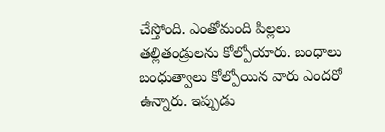చేస్తోంది. ఎంతోమంది పిల్లలు తల్లితండ్రులను కోల్పోయారు. బంధాలు బంధుత్వాలు కోల్పోయిన వారు ఎందరో ఉన్నారు. ఇప్పుడు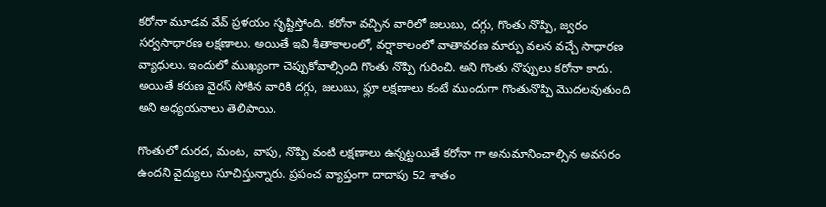కరోనా మూడవ వేవ్ ప్రళయం సృష్టిస్తోంది. కరోనా వచ్చిన వారిలో జలుబు, దగ్గు, గొంతు నొప్పి, జ్వరం సర్వసాధారణ లక్షణాలు. అయితే ఇవి శీతాకాలంలో, వర్షాకాలంలో వాతావరణ మార్పు వలన వచ్చే సాధారణ వ్యాధులు. ఇందులో ముఖ్యంగా చెప్పుకోవాల్సింది గొంతు నొప్పి గురించి. అని గొంతు నొప్పులు కరోనా కాదు. అయితే కరుణ వైరస్ సోకిన వారికి దగ్గు, జలుబు, ఫ్లూ లక్షణాలు కంటే ముందుగా గొంతునొప్పి మొదలవుతుంది అని అధ్యయనాలు తెలిపాయి.

గొంతులో దురద, మంట, వాపు, నొప్పి వంటి లక్షణాలు ఉన్నట్టయితే కరోనా గా అనుమానించాల్సిన అవసరం ఉందని వైద్యులు సూచిస్తున్నారు. ప్రపంచ వ్యాప్తంగా దాదాపు 52 శాతం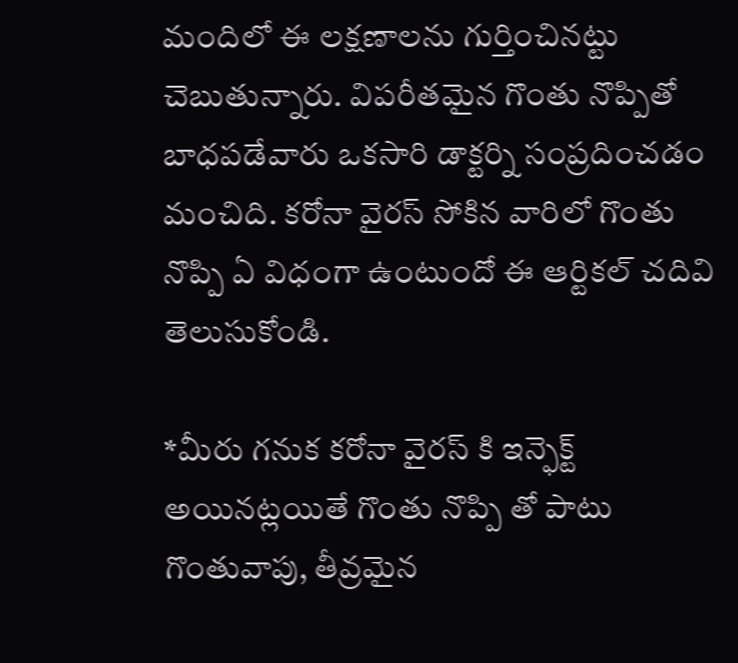మందిలో ఈ లక్షణాలను గుర్తించినట్టు చెబుతున్నారు. విపరీతమైన గొంతు నొప్పితో బాధపడేవారు ఒకసారి డాక్టర్ని సంప్రదించడం మంచిది. కరోనా వైరస్ సోకిన వారిలో గొంతు నొప్పి ఏ విధంగా ఉంటుందో ఈ ఆర్టికల్ చదివి తెలుసుకోండి.

*మీరు గనుక కరోనా వైరస్ కి ఇన్ఫెక్ట్ అయినట్లయితే గొంతు నొప్పి తో పాటు గొంతువాపు, తీవ్రమైన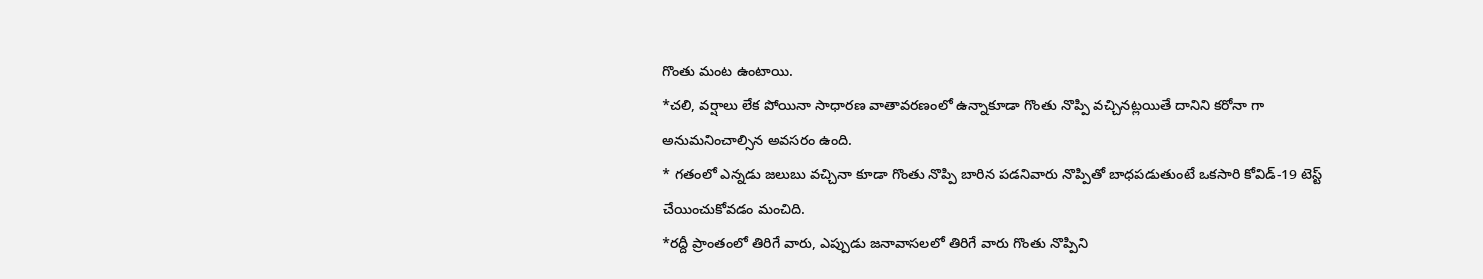గొంతు మంట ఉంటాయి.
*చలి, వర్షాలు లేక పోయినా సాధారణ వాతావరణంలో ఉన్నాకూడా గొంతు నొప్పి వచ్చినట్లయితే దానిని కరోనా గా అనుమనించాల్సిన అవసరం ఉంది.
* గతంలో ఎన్నడు జలుబు వచ్చినా కూడా గొంతు నొప్పి బారిన పడనివారు నొప్పితో బాధపడుతుంటే ఒకసారి కోవిడ్-19 టెస్ట్ చేయించుకోవడం మంచిది.
*రద్దీ ప్రాంతంలో తిరిగే వారు, ఎప్పుడు జనావాసలలో తిరిగే వారు గొంతు నొప్పిని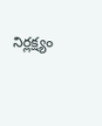నిర్లక్ష్యం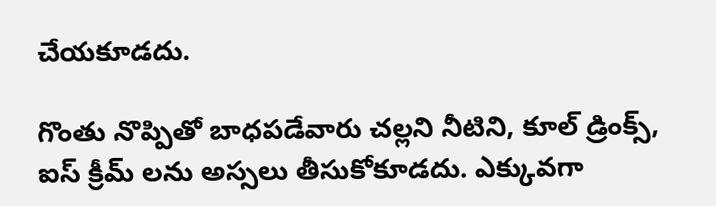చేయకూడదు.

గొంతు నొప్పితో బాధపడేవారు చల్లని నీటిని, కూల్ డ్రింక్స్, ఐస్ క్రీమ్ లను అస్సలు తీసుకోకూడదు. ఎక్కువగా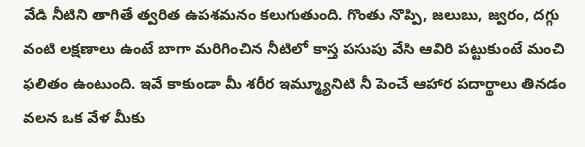వేడి నీటిని తాగితే త్వరిత ఉపశమనం కలుగుతుంది. గొంతు నొప్పి, జలుబు, జ్వరం, దగ్గు వంటి లక్షణాలు ఉంటే బాగా మరిగించిన నీటిలో కాస్త పసుపు వేసి ఆవిరి పట్టుకుంటే మంచి ఫలితం ఉంటుంది. ఇవే కాకుండా మీ శరీర ఇమ్మ్యూనిటి నీ పెంచే ఆహార పదార్థాలు తినడం వలన ఒక వేళ మీకు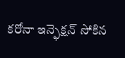కరోనా ఇన్ఫెక్షన్ సోకిన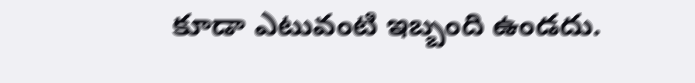కూడా ఎటువంటి ఇబ్బంది ఉండదు.